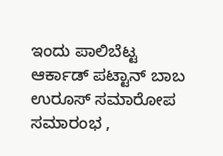ಇಂದು ಪಾಲಿಬೆಟ್ಟ ಆರ್ಕಾಡ್ ಪಟ್ಟಾನ್ ಬಾಬ ಉರೂಸ್ ಸಮಾರೋಪ ಸಮಾರಂಭ ,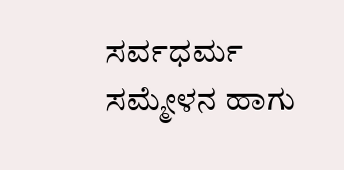ಸರ್ವಧರ್ಮ ಸಮ್ಮೇಳನ ಹಾಗು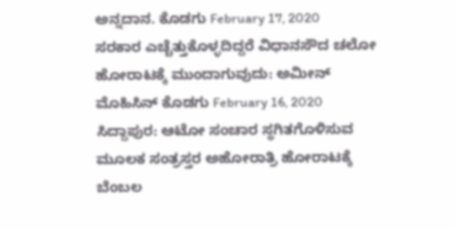ಅನ್ನದಾನ. ಕೊಡಗು February 17, 2020
ಸರಕಾರ ಎಚ್ಚೆತ್ತುಕೊಳ್ಳದಿದ್ದರೆ ವಿಧಾನಸೌದ ಚಲೋ ಹೋರಾಟಕ್ಕೆ ಮುಂದಾಗುವುದು: ಅಮೀನ್ ಮೊಹಿಸಿನ್ ಕೊಡಗು February 16, 2020
ಸಿದ್ದಾಪುರ: ಆಟೋ ಸಂಚಾರ ಸ್ಥಗಿತಗೊಳಿಸುವ ಮೂಲಕ ಸಂತ್ರಸ್ತರ ಅಹೋರಾತ್ರಿ ಹೋರಾಟಕ್ಕೆ ಬೆಂಬಲ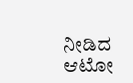ನೀಡಿದ ಆಟೋ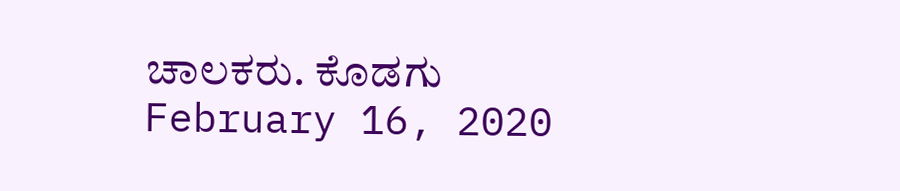ಚಾಲಕರು. ಕೊಡಗು February 16, 2020